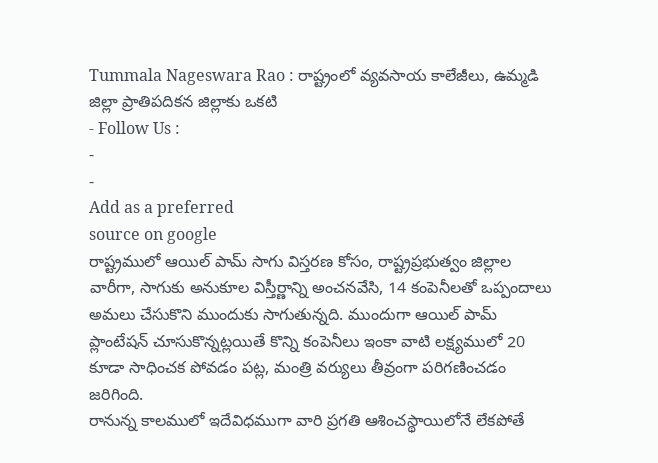Tummala Nageswara Rao : రాష్ట్రంలో వ్యవసాయ కాలేజీలు, ఉమ్మడి జిల్లా ప్రాతిపదికన జిల్లాకు ఒకటి
- Follow Us :
-
-
Add as a preferred
source on google
రాష్ట్రములో ఆయిల్ పామ్ సాగు విస్తరణ కోసం, రాష్ట్రప్రభుత్వం జిల్లాల వారీగా, సాగుకు అనుకూల విస్తీర్ణాన్ని అంచనవేసి, 14 కంపెనీలతో ఒప్పందాలు అమలు చేసుకొని ముందుకు సాగుతున్నది. ముందుగా ఆయిల్ పామ్ ప్లాంటేషన్ చూసుకొన్నట్లయితే కొన్ని కంపెనీలు ఇంకా వాటి లక్ష్యములో 20 కూడా సాధించక పోవడం పట్ల, మంత్రి వర్యులు తీవ్రంగా పరిగణించడం జరిగింది.
రానున్న కాలములో ఇదేవిధముగా వారి ప్రగతి ఆశించస్థాయిలోనే లేకపోతే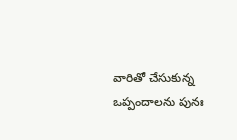వారితో చేసుకున్న ఒప్పందాలను పునః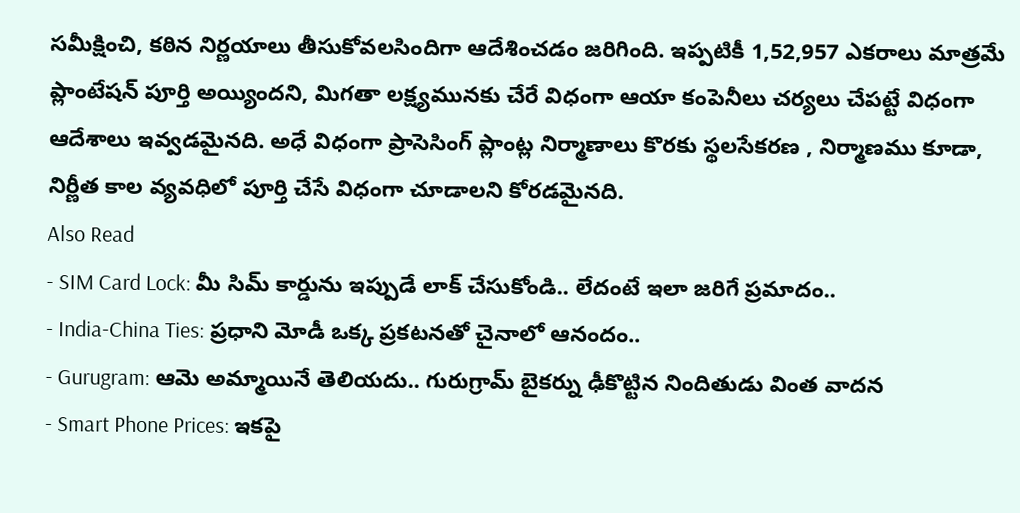సమీక్షించి, కఠిన నిర్ణయాలు తీసుకోవలసిందిగా ఆదేశించడం జరిగింది. ఇప్పటికీ 1,52,957 ఎకరాలు మాత్రమే ప్లాంటేషన్ పూర్తి అయ్యిందని, మిగతా లక్ష్యమునకు చేరే విధంగా ఆయా కంపెనీలు చర్యలు చేపట్టే విధంగా ఆదేశాలు ఇవ్వడమైనది. అధే విధంగా ప్రాసెసింగ్ ప్లాంట్ల నిర్మాణాలు కొరకు స్థలసేకరణ , నిర్మాణము కూడా, నిర్ణీత కాల వ్యవధిలో పూర్తి చేసే విధంగా చూడాలని కోరడమైనది.
Also Read
- SIM Card Lock: మీ సిమ్ కార్డును ఇప్పుడే లాక్ చేసుకోండి.. లేదంటే ఇలా జరిగే ప్రమాదం..
- India-China Ties: ప్రధాని మోడీ ఒక్క ప్రకటనతో చైనాలో ఆనందం..
- Gurugram: ఆమె అమ్మాయినే తెలియదు.. గురుగ్రామ్ బైకర్ను ఢీకొట్టిన నిందితుడు వింత వాదన
- Smart Phone Prices: ఇకపై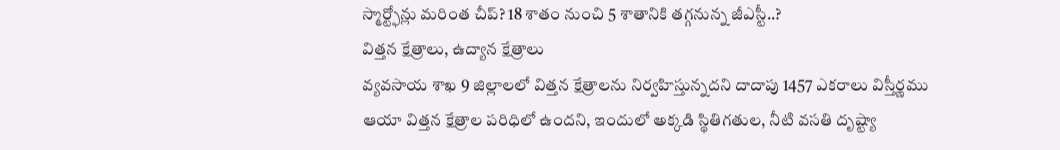స్మార్ట్ఫోన్లు మరింత చీప్? 18 శాతం నుంచి 5 శాతానికి తగ్గనున్న జీఎస్టీ..?
విత్తన క్షేత్రాలు, ఉద్యాన క్షేత్రాలు
వ్యవసాయ శాఖ 9 జిల్లాలలో విత్తన క్షేత్రాలను నిర్వహిస్తున్నదని దాదాపు 1457 ఎకరాలు విస్తీర్ణము ఆయా విత్తన క్షేత్రాల పరిధిలో ఉందని, ఇందులో అక్కడి స్థితిగతుల, నీటి వసతి దృష్ట్యా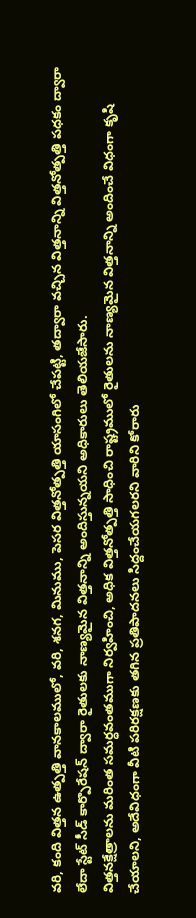వరి, కంది విత్తన ఉత్పత్తి వానకాలములో, వరి, శనగ, మినుము, పెసర విత్తనోత్పత్తి యాసంగిలో చేపట్టి, తద్వారా వచ్చిన విత్తనాన్ని విత్తనోత్పత్తి పధకం ద్వారా లేదా స్టేట్ సీడ్ కార్పొరేషన్ ద్వారా రైతులకు నాణ్యమైన విత్తనాన్ని అందిస్తున్నయని అధికారులు తెలియజేసారు.
విత్తనక్షేత్రాలను మరింత సమర్ధవంతముగా నిర్వహించి, అధిక విత్తనోత్పత్తి సాధించి రాష్ట్రములో రైతులను నాణ్యమైన విత్తనాన్ని అందించే విధంగా కృషి చేయాలని, అదేవిధంగా వీటి పరిరక్షణకు తగిన ప్రతిపాదనలు సిద్దంచేయగలరని వారిని కోరారు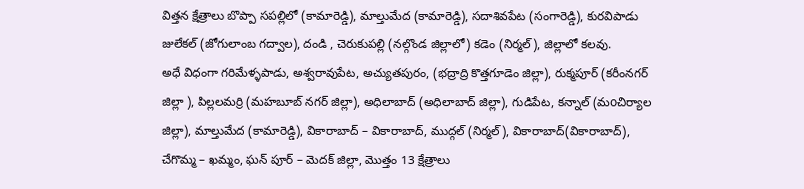విత్తన క్షేత్రాలు బొప్పా సపల్లిలో (కామారెడ్డి), మాల్తుమేద (కామారెడ్డి), సదాశివపేట (సంగారెడ్డి), కురవిపాడు జులేకల్ (జోగులాంబ గద్వాల), దండి , చెరుకుపల్లి (నల్గొండ జిల్లాలో) కడెం (నిర్మల్), జిల్లాలో కలవు.
అధే విధంగా గరిమేళ్ళపాడు, అశ్వరావుపేట, అచ్యుతపురం, (భద్రాద్రి కొత్తగూడెం జిల్లా), రుక్మపూర్ (కరీంనగర్ జిల్లా ), పిల్లలమర్రి (మహబూబ్ నగర్ జిల్లా), అధిలాబాద్ (అధిలాబాద్ జిల్లా), గుడిపేట, కన్నాల్ (మoచిర్యాల జిల్లా), మాల్తుమేద (కామారెడ్డి), వికారాబాద్ – వికారాబాద్, ముద్గల్ (నిర్మల్), వికారాబాద్(వికారాబాద్), చేగొమ్మ – ఖమ్మం, ఘన్ పూర్ – మెదక్ జిల్లా, మొత్తం 13 క్షేత్రాలు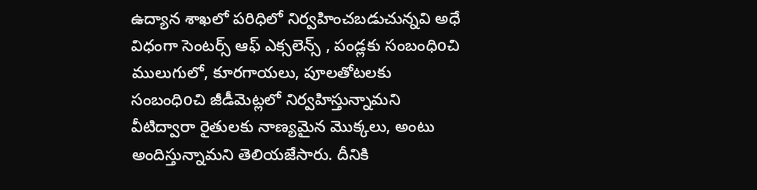ఉద్యాన శాఖలో పరిధిలో నిర్వహించబడుచున్నవి అధే విధంగా సెంటర్స్ ఆఫ్ ఎక్సలెన్స్ , పండ్లకు సంబంధిoచి ములుగులో, కూరగాయలు, పూలతోటలకు సంబంధిoచి జీడీమెట్లలో నిర్వహిస్తున్నామని వీటిద్వారా రైతులకు నాణ్యమైన మొక్కలు, అంటు అందిస్తున్నామని తెలియజేసారు. దీనికి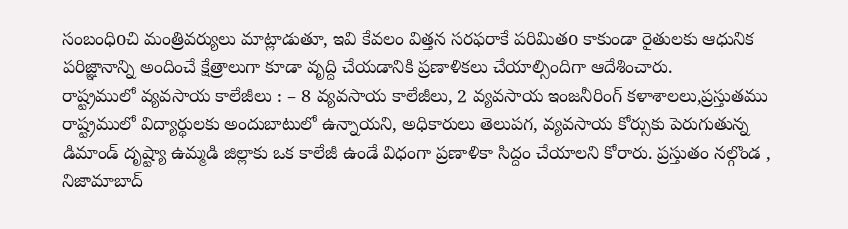సంబంధిoచి మంత్రివర్యులు మాట్లాడుతూ, ఇవి కేవలం విత్తన సరఫరాకే పరిమితo కాకుండా రైతులకు ఆధునిక పరిజ్ఞానాన్ని అందించే క్షేత్రాలుగా కూడా వృద్ది చేయడానికి ప్రణాళికలు చేయాల్సిందిగా ఆదేశించారు.
రాష్ట్రములో వ్యవసాయ కాలేజీలు : – 8 వ్యవసాయ కాలేజీలు, 2 వ్యవసాయ ఇంజనీరింగ్ కళాశాలలు,ప్రస్తుతము రాష్ట్రములో విద్యార్థులకు అందుబాటులో ఉన్నాయని, అధికారులు తెలుపగ, వ్యవసాయ కోర్సుకు పెరుగుతున్న డిమాండ్ దృష్ట్యా ఉమ్మడి జిల్లాకు ఒక కాలేజీ ఉండే విధంగా ప్రణాళికా సిద్దం చేయాలని కోరారు. ప్రస్తుతం నల్గొండ , నిజామాబాద్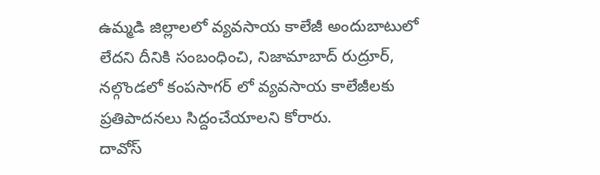ఉమ్మడి జిల్లాలలో వ్యవసాయ కాలేజీ అందుబాటులో లేదని దీనికి సంబంధించి, నిజామాబాద్ రుద్రూర్, నల్గొండలో కంపసాగర్ లో వ్యవసాయ కాలేజీలకు ప్రతిపాదనలు సిద్దంచేయాలని కోరారు.
దావోస్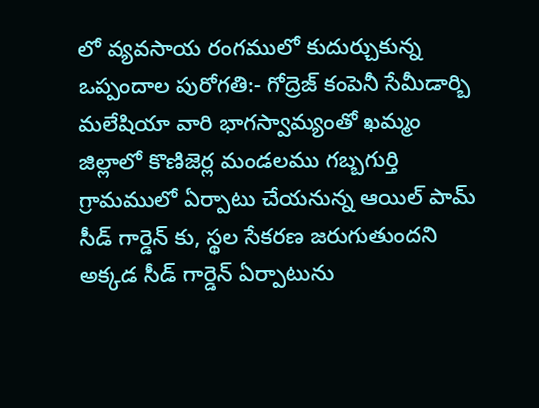లో వ్యవసాయ రంగములో కుదుర్చుకున్న ఒప్పందాల పురోగతి:- గోద్రెజ్ కంపెనీ సేమీడార్బి మలేషియా వారి భాగస్వామ్యంతో ఖమ్మం జిల్లాలో కొణిజెర్ల మండలము గబ్బగుర్తి గ్రామములో ఏర్పాటు చేయనున్న ఆయిల్ పామ్ సీడ్ గార్డెన్ కు, స్థల సేకరణ జరుగుతుందని అక్కడ సీడ్ గార్డెన్ ఏర్పాటును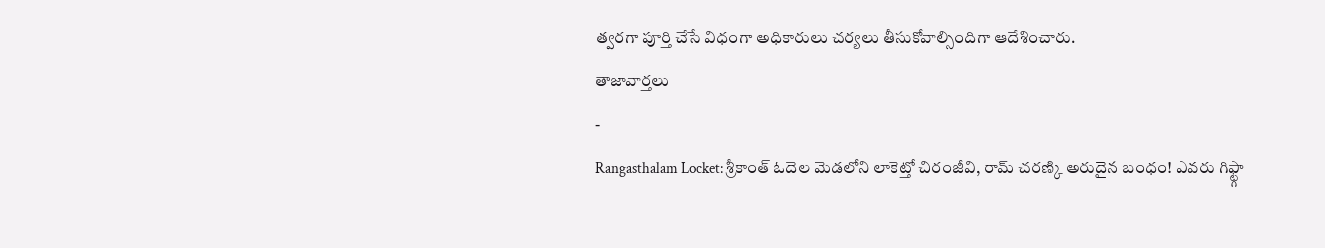త్వరగా పూర్తి చేసే విధంగా అధికారులు చర్యలు తీసుకోవాల్సిందిగా ఆదేశించారు.
తాజావార్తలు
-
Rangasthalam Locket: శ్రీకాంత్ ఓదెల మెడలోని లాకెట్తో చిరంజీవి, రామ్ చరణ్కి అరుదైన బంధం! ఎవరు గిఫ్ట్గా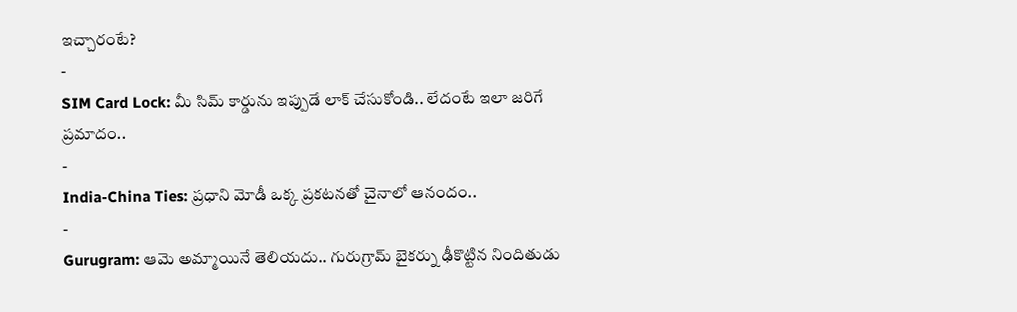ఇచ్చారంటే?
-
SIM Card Lock: మీ సిమ్ కార్డును ఇప్పుడే లాక్ చేసుకోండి.. లేదంటే ఇలా జరిగే ప్రమాదం..
-
India-China Ties: ప్రధాని మోడీ ఒక్క ప్రకటనతో చైనాలో ఆనందం..
-
Gurugram: ఆమె అమ్మాయినే తెలియదు.. గురుగ్రామ్ బైకర్ను ఢీకొట్టిన నిందితుడు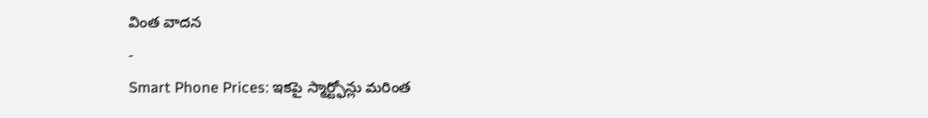వింత వాదన
-
Smart Phone Prices: ఇకపై స్మార్ట్ఫోన్లు మరింత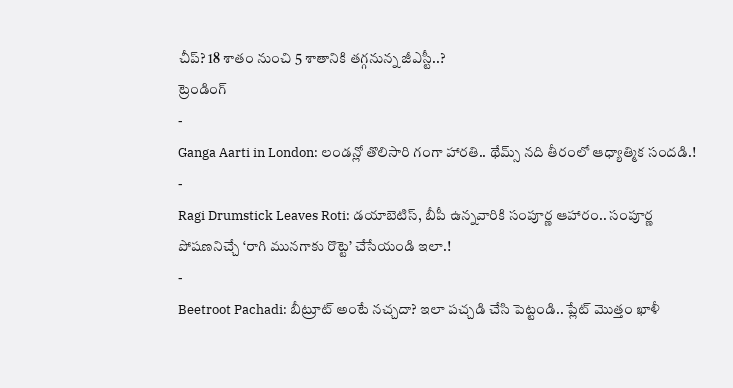చీప్? 18 శాతం నుంచి 5 శాతానికి తగ్గనున్న జీఎస్టీ..?
ట్రెండింగ్
-
Ganga Aarti in London: లండన్లో తొలిసారి గంగా హారతి.. థేమ్స్ నది తీరంలో ఆధ్యాత్మిక సందడి.!
-
Ragi Drumstick Leaves Roti: డయాబెటిస్, బీపీ ఉన్నవారికి సంపూర్ణ ఆహారం.. సంపూర్ణ పోషణనిచ్చే ‘రాగి మునగాకు రొట్టె’ చేసేయండి ఇలా.!
-
Beetroot Pachadi: బీట్రూట్ అంటే నచ్చదా? ఇలా పచ్చడి చేసి పెట్టండి.. ప్లేట్ మొత్తం ఖాళీ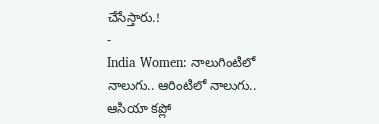చేసేస్తారు.!
-
India Women: నాలుగింటిలో నాలుగు.. ఆరింటిలో నాలుగు.. ఆసియా కప్లో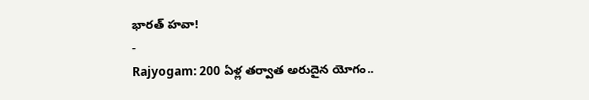భారత్ హవా!
-
Rajyogam: 200 ఏళ్ల తర్వాత అరుదైన యోగం..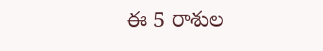ఈ 5 రాశుల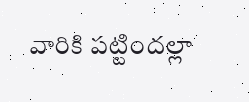వారికి పట్టిందల్లా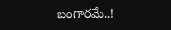బంగారమే..!